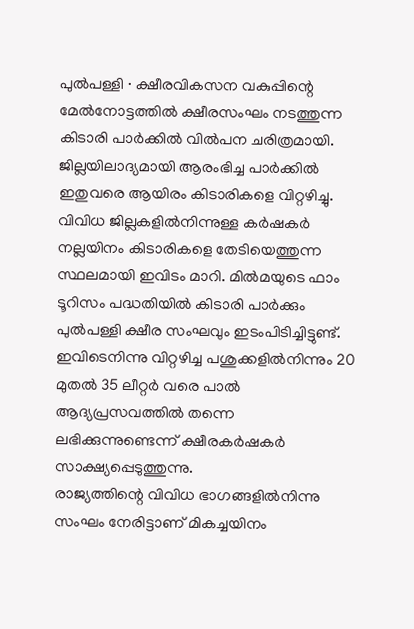പുൽപള്ളി ∙ ക്ഷീരവികസന വകുപ്പിന്റെ മേൽനോട്ടത്തിൽ ക്ഷീരസംഘം നടത്തുന്ന കിടാരി പാർക്കിൽ വിൽപന ചരിത്രമായി. ജില്ലയിലാദ്യമായി ആരംഭിച്ച പാർക്കിൽ ഇതുവരെ ആയിരം കിടാരികളെ വിറ്റഴിച്ചു. വിവിധ ജില്ലകളിൽനിന്നുള്ള കർഷകർ നല്ലയിനം കിടാരികളെ തേടിയെത്തുന്ന സ്ഥലമായി ഇവിടം മാറി. മിൽമയുടെ ഫാം ടൂറിസം പദ്ധതിയിൽ കിടാരി പാർക്കും പുൽപള്ളി ക്ഷീര സംഘവും ഇടംപിടിച്ചിട്ടുണ്ട്. ഇവിടെനിന്നു വിറ്റഴിച്ച പശുക്കളിൽനിന്നും 20 മുതൽ 35 ലീറ്റർ വരെ പാൽ ആദ്യപ്രസവത്തിൽ തന്നെ ലഭിക്കുന്നുണ്ടെന്ന് ക്ഷീരകർഷകർ സാക്ഷ്യപ്പെടുത്തുന്നു.
രാജ്യത്തിന്റെ വിവിധ ഭാഗങ്ങളിൽനിന്നു സംഘം നേരിട്ടാണ് മികച്ചയിനം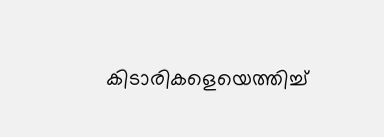കിടാരികളെയെത്തിച്ച്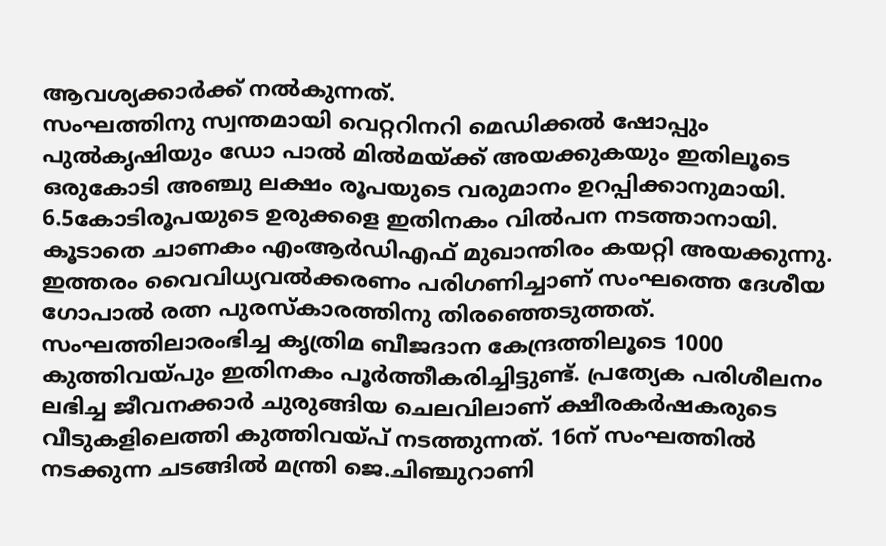ആവശ്യക്കാർക്ക് നൽകുന്നത്.
സംഘത്തിനു സ്വന്തമായി വെറ്ററിനറി മെഡിക്കൽ ഷോപ്പും പുൽകൃഷിയും ഡോ പാൽ മിൽമയ്ക്ക് അയക്കുകയും ഇതിലൂടെ ഒരുകോടി അഞ്ചു ലക്ഷം രൂപയുടെ വരുമാനം ഉറപ്പിക്കാനുമായി. 6.5കോടിരൂപയുടെ ഉരുക്കളെ ഇതിനകം വിൽപന നടത്താനായി. കൂടാതെ ചാണകം എംആർഡിഎഫ് മുഖാന്തിരം കയറ്റി അയക്കുന്നു.
ഇത്തരം വൈവിധ്യവൽക്കരണം പരിഗണിച്ചാണ് സംഘത്തെ ദേശീയ ഗോപാൽ രത്ന പുരസ്കാരത്തിനു തിരഞ്ഞെടുത്തത്.
സംഘത്തിലാരംഭിച്ച കൃത്രിമ ബീജദാന കേന്ദ്രത്തിലൂടെ 1000 കുത്തിവയ്പും ഇതിനകം പൂർത്തീകരിച്ചിട്ടുണ്ട്. പ്രത്യേക പരിശീലനം ലഭിച്ച ജീവനക്കാർ ചുരുങ്ങിയ ചെലവിലാണ് ക്ഷീരകർഷകരുടെ വീടുകളിലെത്തി കുത്തിവയ്പ് നടത്തുന്നത്. 16ന് സംഘത്തിൽ നടക്കുന്ന ചടങ്ങിൽ മന്ത്രി ജെ.ചിഞ്ചുറാണി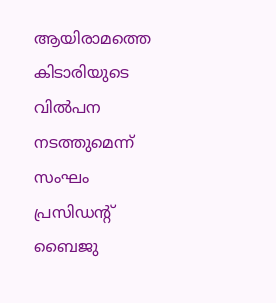ആയിരാമത്തെ കിടാരിയുടെ വിൽപന നടത്തുമെന്ന് സംഘം പ്രസിഡന്റ് ബൈജു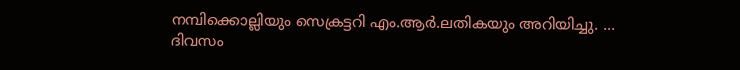നമ്പിക്കൊല്ലിയും സെക്രട്ടറി എം.ആർ.ലതികയും അറിയിച്ചു. …
ദിവസം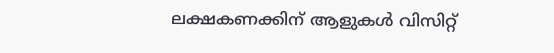ലക്ഷകണക്കിന് ആളുകൾ വിസിറ്റ്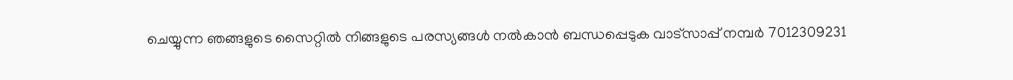ചെയ്യുന്ന ഞങ്ങളുടെ സൈറ്റിൽ നിങ്ങളുടെ പരസ്യങ്ങൾ നൽകാൻ ബന്ധപ്പെടുക വാട്സാപ്പ് നമ്പർ 7012309231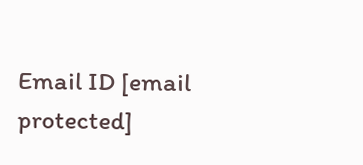Email ID [email protected]